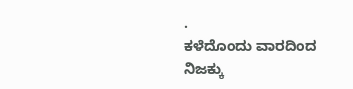.
ಕಳೆದೊಂದು ವಾರದಿಂದ ನಿಜಕ್ಕು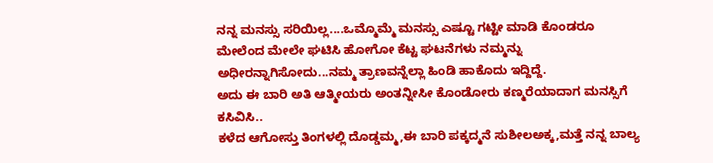ನನ್ನ ಮನಸ್ಸು ಸರಿಯಿಲ್ಲ....ಒಮ್ಮೊಮ್ಮೆ ಮನಸ್ಸು ಎಷ್ಟೂ ಗಟ್ಟೀ ಮಾಡಿ ಕೊಂಡರೂ ಮೇಲೆಂದ ಮೇಲೇ ಘಟಿಸಿ ಹೋಗೋ ಕೆಟ್ಟ ಘಟನೆಗಳು ನಮ್ಮನ್ನು ಅಧೀರನ್ನಾಗಿಸೋದು...ನಮ್ಮ ತ್ರಾಣವನ್ನೆಲ್ಲಾ ಹಿಂಡಿ ಹಾಕೊದು ಇದ್ದಿದ್ದೆ.
ಅದು ಈ ಬಾರಿ ಅತಿ ಆತ್ಮೀಯರು ಅಂತನ್ನೀಸೀ ಕೊಂಡೋರು ಕಣ್ಮರೆಯಾದಾಗ ಮನಸ್ಸಿಗೆ ಕಸಿವಿಸಿ..
ಕಳೆದ ಆಗೋಸ್ತು ತಿಂಗಳಲ್ಲಿ ದೊಡ್ಡಮ್ಮ,ಈ ಬಾರಿ ಪಕ್ಕದ್ಮನೆ ಸುಶೀಲಅಕ್ಕ,ಮತ್ತೆ ನನ್ನ ಬಾಲ್ಯ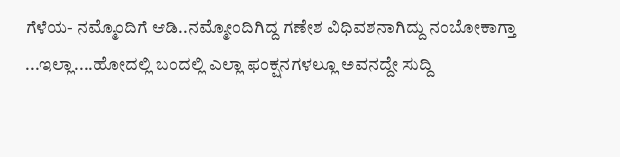ಗೆಳೆಯ- ನಮ್ಮೊಂದಿಗೆ ಆಡಿ..ನಮ್ಮೋಂದಿಗಿದ್ದ ಗಣೇಶ ವಿಧಿವಶನಾಗಿದ್ದು ನಂಬೋಕಾಗ್ತಾ ...ಇಲ್ಲಾ....ಹೋದಲ್ಲಿ ಬಂದಲ್ಲಿ ಎಲ್ಲಾ ಫಂಕ್ಷನಗಳಲ್ಲೂ ಅವನದ್ದೇ ಸುದ್ದಿ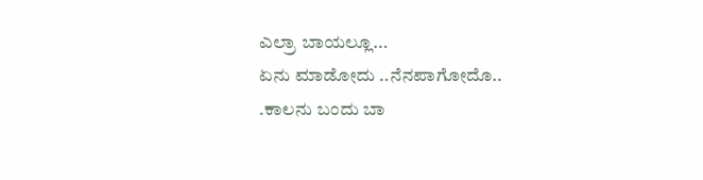ಎಲ್ರಾ ಬಾಯಲ್ಲೂ...
ಏನು ಮಾಡೋದು ..ನೆನಪಾಗೋದೊ..
.ಕಾಲನು ಬಂದು ಬಾ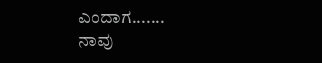ಎಂದಾಗ.......
ನಾವು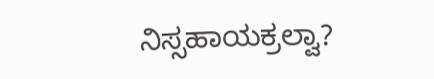ನಿಸ್ಸಹಾಯಕ್ರಲ್ವಾ?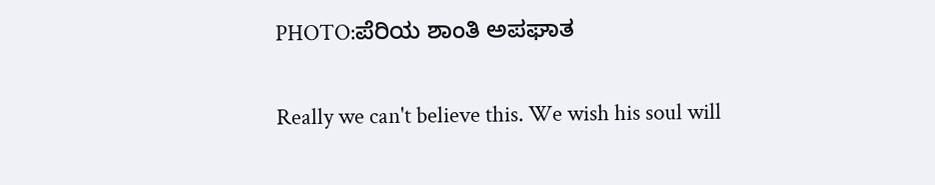PHOTO:ಪೆರಿಯ ಶಾಂತಿ ಅಪಘಾತ

Really we can't believe this. We wish his soul will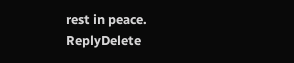rest in peace.
ReplyDelete